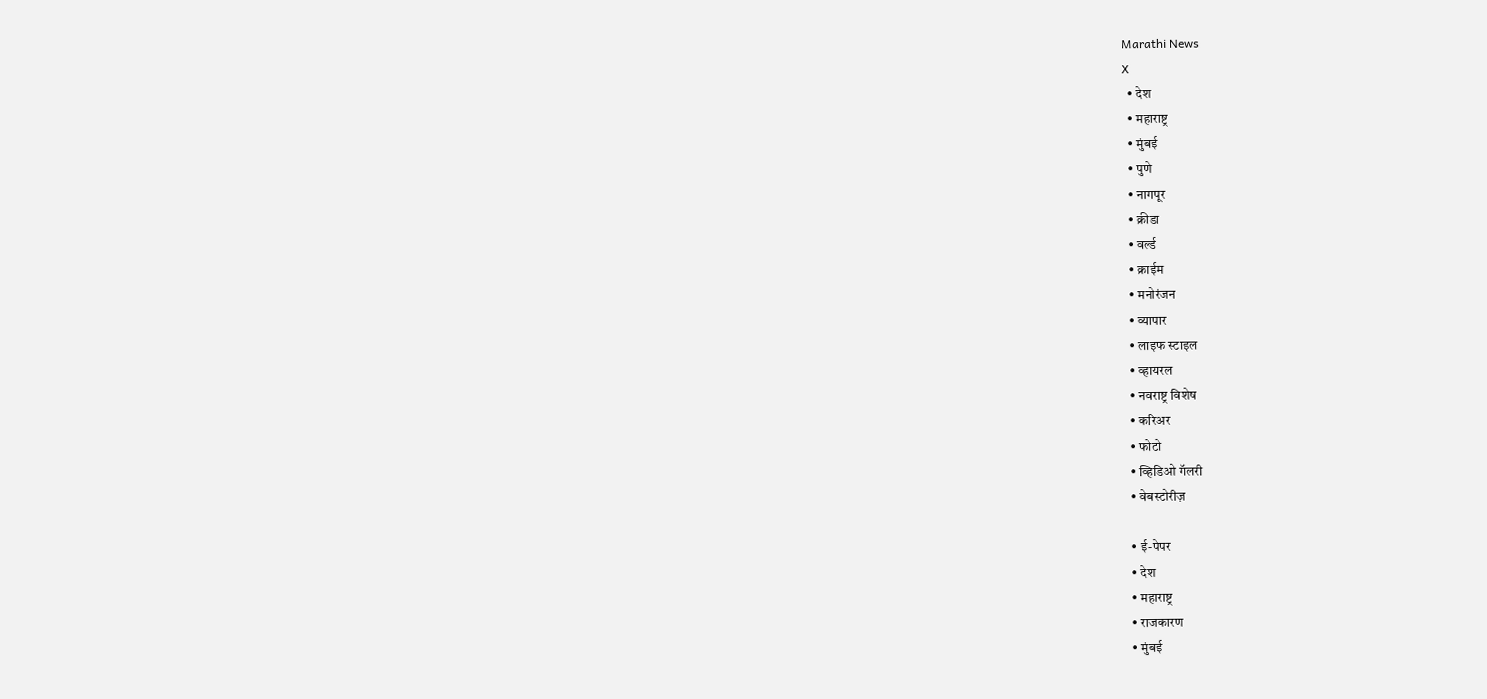Marathi News
X
  • देश
  • महाराष्ट्र
  • मुंबई
  • पुणे
  • नागपूर
  • क्रीडा
  • वर्ल्ड
  • क्राईम
  • मनोरंजन
  • व्यापार
  • लाइफ स्टाइल
  • व्हायरल
  • नवराष्ट्र विशेष
  • करिअर
  • फोटो
  • व्हिडिओ गॅलरी
  • वेबस्टोरीज़

  • ई-पेपर
  • देश
  • महाराष्ट्र
  • राजकारण
  • मुंबई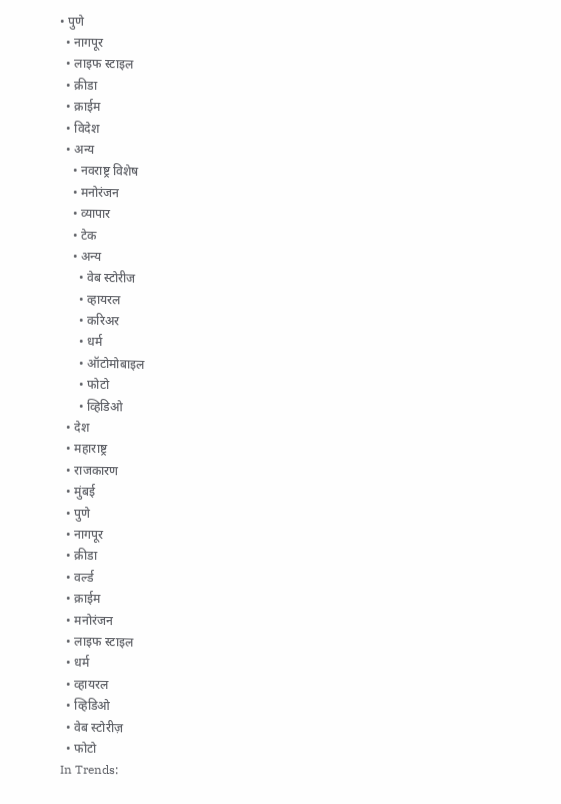• पुणे
  • नागपूर
  • लाइफ स्टाइल
  • क्रीडा
  • क्राईम
  • विदेश
  • अन्य
    • नवराष्ट्र विशेष
    • मनोरंजन
    • व्यापार
    • टेक
    • अन्य
      • वेब स्टोरीज
      • व्हायरल
      • करिअर
      • धर्म
      • ऑटोमोबाइल
      • फोटो
      • व्हिडिओ
  • देश
  • महाराष्ट्र
  • राजकारण
  • मुंबई
  • पुणे
  • नागपूर
  • क्रीडा
  • वर्ल्ड
  • क्राईम
  • मनोरंजन
  • लाइफ स्टाइल
  • धर्म
  • व्हायरल
  • व्हिडिओ
  • वेब स्टोरीज़
  • फोटो
In Trends: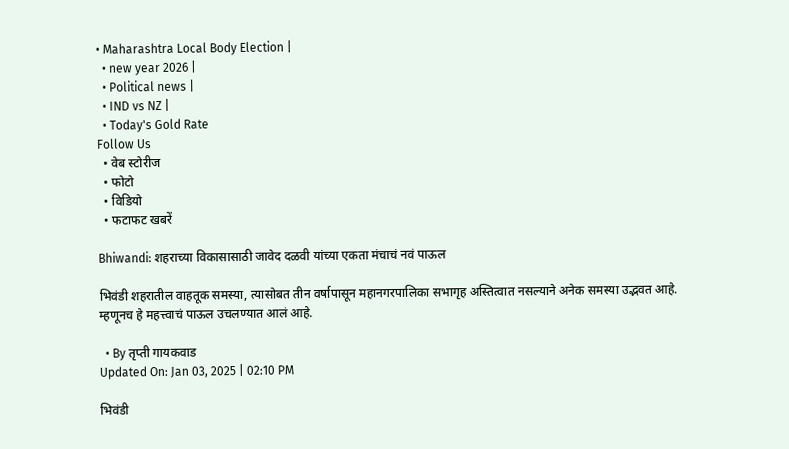• Maharashtra Local Body Election |
  • new year 2026 |
  • Political news |
  • IND vs NZ |
  • Today's Gold Rate
Follow Us
  • वेब स्टोरीज
  • फोटो
  • विडियो
  • फटाफट खबरें

Bhiwandi: शहराच्या विकासासाठी जावेद दळवी यांच्या एकता मंचाचं नवं पाऊल

भिवंडी शहरातील वाहतूक समस्या, त्यासोबत तीन वर्षापासून महानगरपालिका सभागृह अस्तित्वात नसल्याने अनेक समस्या उद्भवत आहे. म्हणूनच हे महत्त्वाचं पाऊल उचलण्यात आलं आहे.

  • By तृप्ती गायकवाड
Updated On: Jan 03, 2025 | 02:10 PM

भिवंडी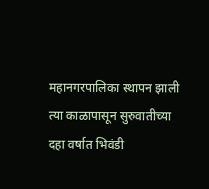महानगरपालिका स्थापन झाली त्या काळापासून सुरुवातीच्या दहा वर्षात भिवंडी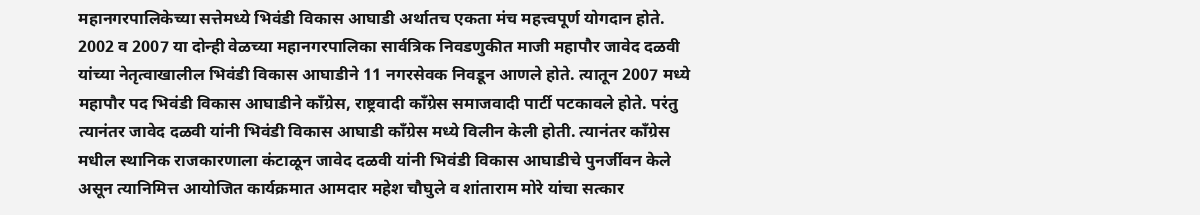महानगरपालिकेच्या सत्तेमध्ये भिवंडी विकास आघाडी अर्थातच एकता मंच महत्त्वपूर्ण योगदान होते. 2002 व 2007 या दोन्ही वेळच्या महानगरपालिका सार्वत्रिक निवडणुकीत माजी महापौर जावेद दळवी यांच्या नेतृत्वाखालील भिवंडी विकास आघाडीने 11 नगरसेवक निवडून आणले होते. त्यातून 2007 मध्ये महापौर पद भिवंडी विकास आघाडीने काँग्रेस, राष्ट्रवादी काँग्रेस समाजवादी पार्टी पटकावले होते. परंतु त्यानंतर जावेद दळवी यांनी भिवंडी विकास आघाडी काँग्रेस मध्ये विलीन केली होती. त्यानंतर काँग्रेस मधील स्थानिक राजकारणाला कंटाळून जावेद दळवी यांनी भिवंडी विकास आघाडीचे पुनर्जीवन केले असून त्यानिमित्त आयोजित कार्यक्रमात आमदार महेश चौघुले व शांताराम मोरे यांचा सत्कार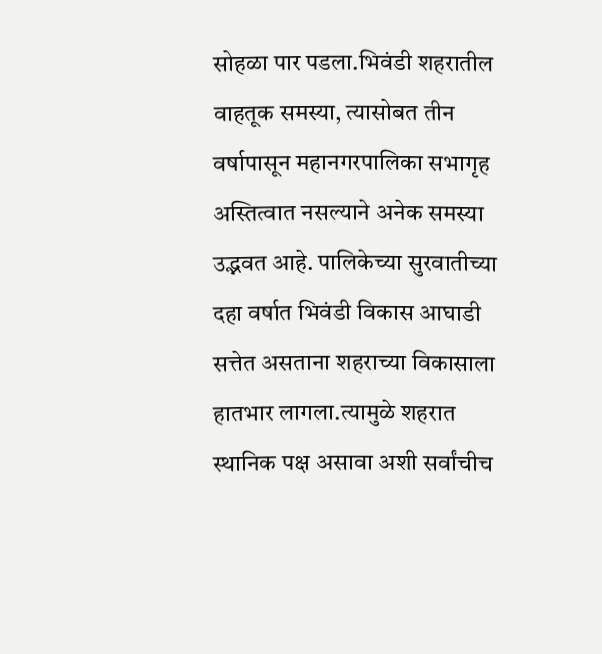सोहळा पार पडला.भिवंडी शहरातील वाहतूक समस्या, त्यासोबत तीन वर्षापासून महानगरपालिका सभागृह अस्तित्वात नसल्याने अनेक समस्या उद्भवत आहे. पालिकेच्या सुरवातीच्या दहा वर्षात भिवंडी विकास आघाडी सत्तेत असताना शहराच्या विकासाला हातभार लागला.त्यामुळे शहरात स्थानिक पक्ष असावा अशी सर्वांचीच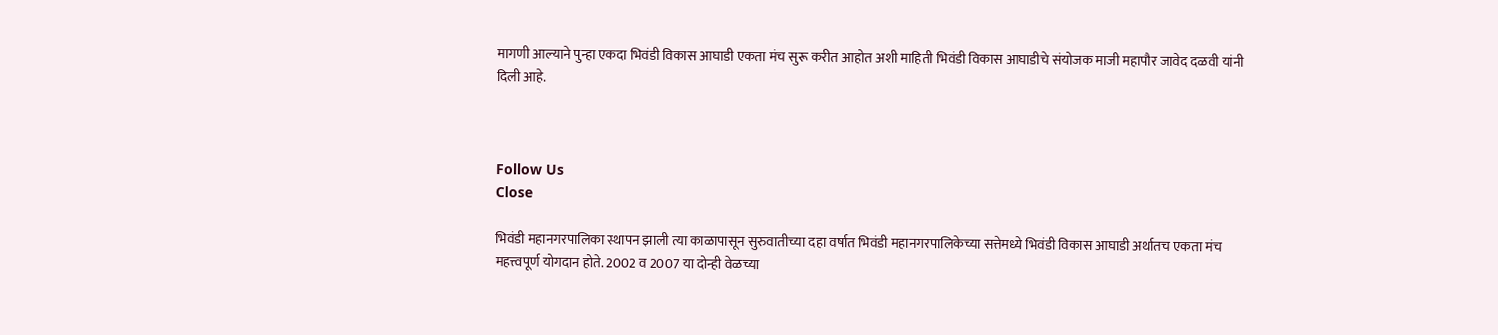मागणी आल्याने पुन्हा एकदा भिवंडी विकास आघाडी एकता मंच सुरू करीत आहोत अशी माहिती भिवंडी विकास आघाडीचे संयोजक माजी महापौर जावेद दळवी यांनी दिली आहे.



Follow Us
Close

भिवंडी महानगरपालिका स्थापन झाली त्या काळापासून सुरुवातीच्या दहा वर्षात भिवंडी महानगरपालिकेच्या सत्तेमध्ये भिवंडी विकास आघाडी अर्थातच एकता मंच महत्त्वपूर्ण योगदान होते. 2002 व 2007 या दोन्ही वेळच्या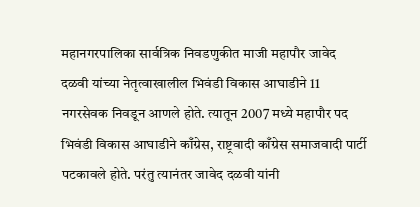महानगरपालिका सार्वत्रिक निवडणुकीत माजी महापौर जावेद दळवी यांच्या नेतृत्वाखालील भिवंडी विकास आघाडीने 11 नगरसेवक निवडून आणले होते. त्यातून 2007 मध्ये महापौर पद भिवंडी विकास आघाडीने काँग्रेस, राष्ट्रवादी काँग्रेस समाजवादी पार्टी पटकावले होते. परंतु त्यानंतर जावेद दळवी यांनी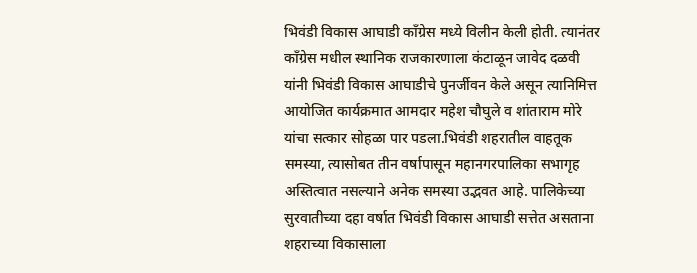भिवंडी विकास आघाडी काँग्रेस मध्ये विलीन केली होती. त्यानंतर काँग्रेस मधील स्थानिक राजकारणाला कंटाळून जावेद दळवी यांनी भिवंडी विकास आघाडीचे पुनर्जीवन केले असून त्यानिमित्त आयोजित कार्यक्रमात आमदार महेश चौघुले व शांताराम मोरे यांचा सत्कार सोहळा पार पडला.भिवंडी शहरातील वाहतूक समस्या, त्यासोबत तीन वर्षापासून महानगरपालिका सभागृह अस्तित्वात नसल्याने अनेक समस्या उद्भवत आहे. पालिकेच्या सुरवातीच्या दहा वर्षात भिवंडी विकास आघाडी सत्तेत असताना शहराच्या विकासाला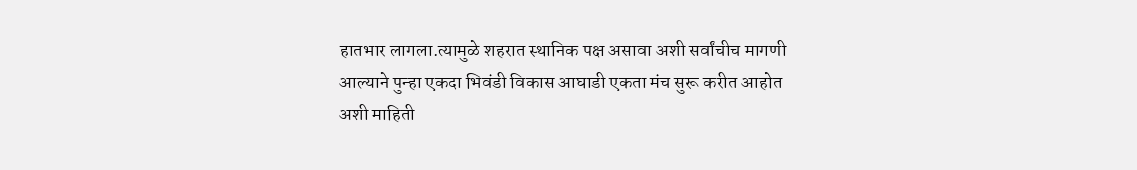हातभार लागला.त्यामुळे शहरात स्थानिक पक्ष असावा अशी सर्वांचीच मागणी आल्याने पुन्हा एकदा भिवंडी विकास आघाडी एकता मंच सुरू करीत आहोत अशी माहिती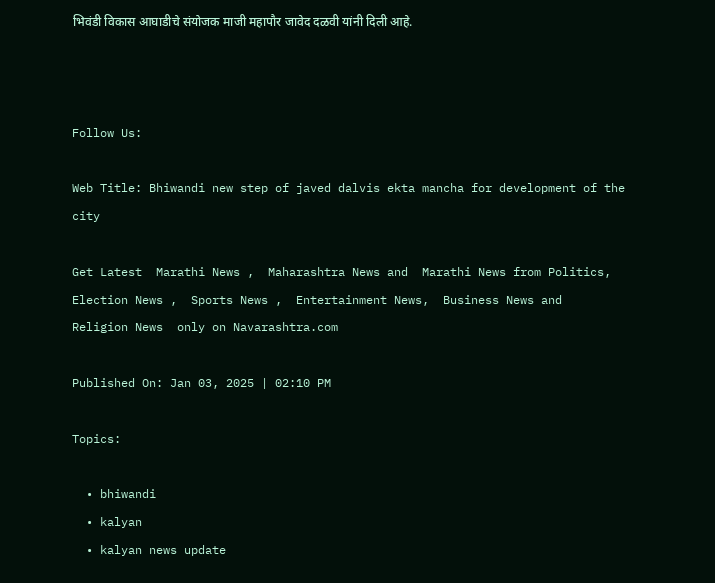भिवंडी विकास आघाडीचे संयोजक माजी महापौर जावेद दळवी यांनी दिली आहे.



Follow Us:

Web Title: Bhiwandi new step of javed dalvis ekta mancha for development of the city

Get Latest  Marathi News ,  Maharashtra News and  Marathi News from Politics,  Election News ,  Sports News ,  Entertainment News,  Business News and   Religion News  only on Navarashtra.com

Published On: Jan 03, 2025 | 02:10 PM

Topics:

  • bhiwandi
  • kalyan
  • kalyan news update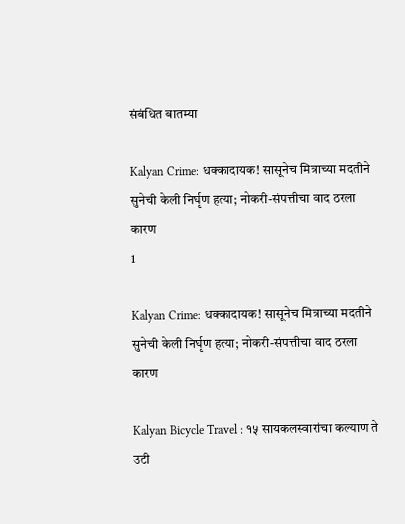संबंधित बातम्या

Kalyan Crime: धक्कादायक! सासूनेच मित्राच्या मदतीने सुनेची केली निर्घृण हत्या; नोकरी-संपत्तीचा वाद ठरला कारण
1

Kalyan Crime: धक्कादायक! सासूनेच मित्राच्या मदतीने सुनेची केली निर्घृण हत्या; नोकरी-संपत्तीचा वाद ठरला कारण

Kalyan Bicycle Travel : १५ सायकलस्वारांचा कल्याण ते उटी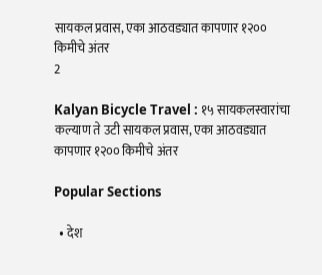सायकल प्रवास, एका आठवड्यात कापणार १२०० किमीचे अंतर
2

Kalyan Bicycle Travel : १५ सायकलस्वारांचा कल्याण ते उटी सायकल प्रवास, एका आठवड्यात कापणार १२०० किमीचे अंतर

Popular Sections

  • देश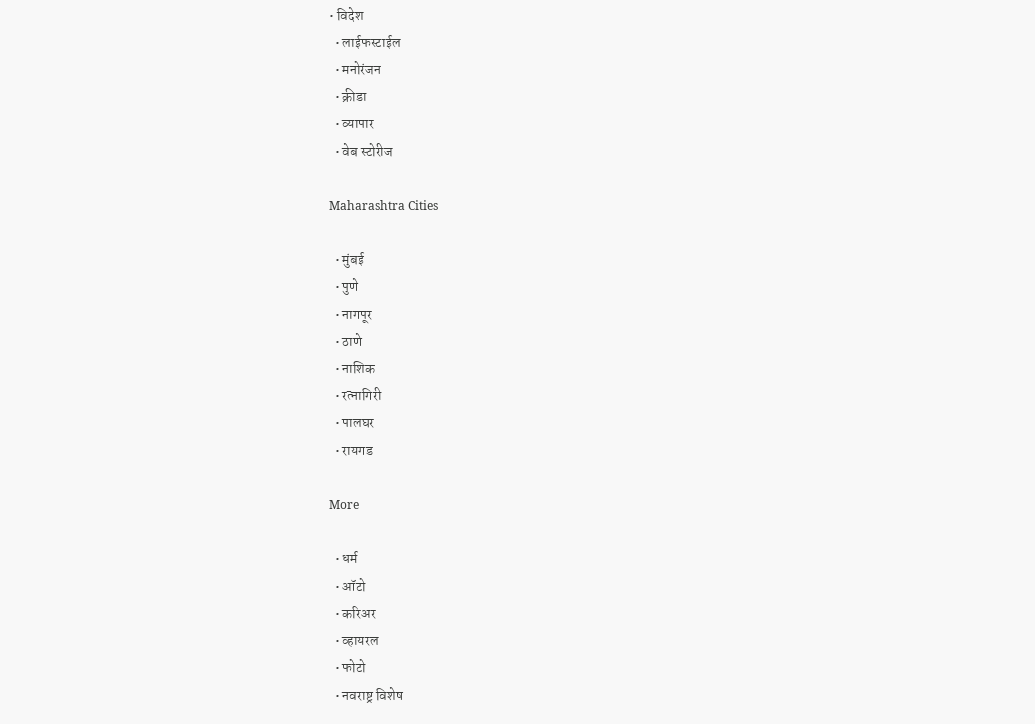• विदेश
  • लाईफस्टाईल
  • मनोरंजन
  • क्रीडा
  • व्यापार
  • वेब स्टोरीज

Maharashtra Cities

  • मुंबई
  • पुणे
  • नागपूर
  • ठाणे
  • नाशिक
  • रत्नागिरी
  • पालघर
  • रायगड

More

  • धर्म
  • ऑटो
  • करिअर
  • व्हायरल
  • फोटो
  • नवराष्ट्र विशेष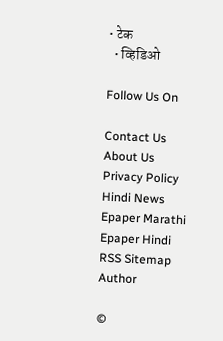• टेक
  • व्हिडिओ

Follow Us On

Contact Us About Us Privacy Policy
Hindi News Epaper Marathi Epaper Hindi RSS Sitemap Author

©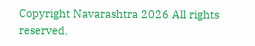Copyright Navarashtra 2026 All rights reserved.